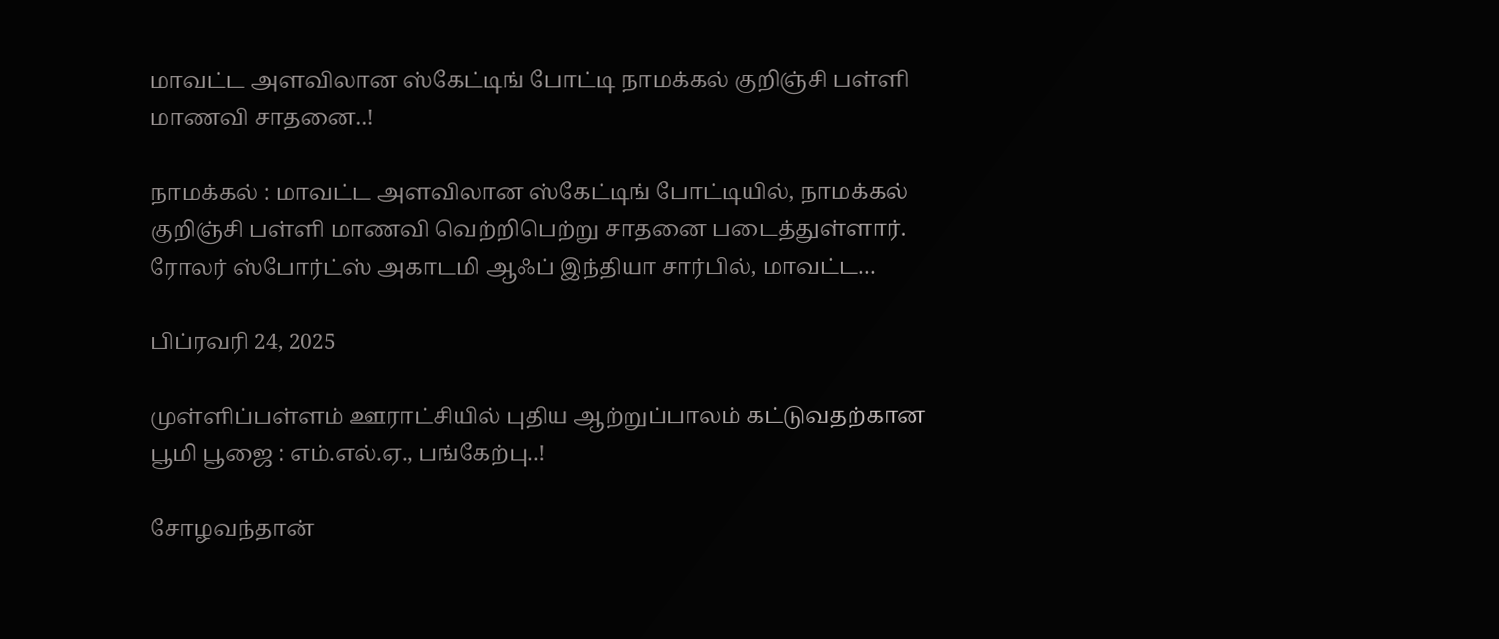மாவட்ட அளவிலான ஸ்கேட்டிங் போட்டி நாமக்கல் குறிஞ்சி பள்ளி மாணவி சாதனை..!

நாமக்கல் : மாவட்ட அளவிலான ஸ்கேட்டிங் போட்டியில், நாமக்கல் குறிஞ்சி பள்ளி மாணவி வெற்றிபெற்று சாதனை படைத்துள்ளார். ரோலர் ஸ்போர்ட்ஸ் அகாடமி ஆஃப் இந்தியா சார்பில், மாவட்ட…

பிப்ரவரி 24, 2025

முள்ளிப்பள்ளம் ஊராட்சியில் புதிய ஆற்றுப்பாலம் கட்டுவதற்கான பூமி பூஜை : எம்.எல்.ஏ., பங்கேற்பு..!

சோழவந்தான்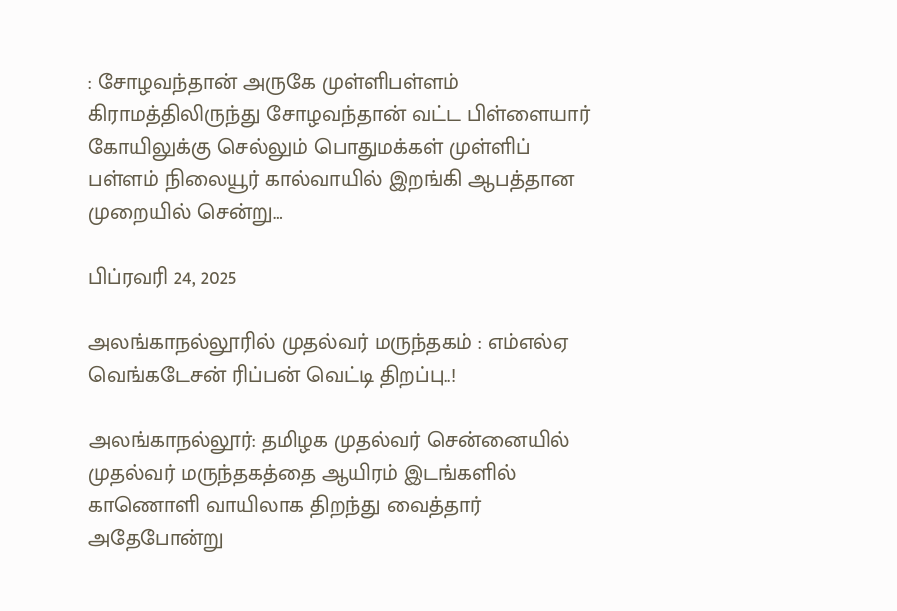: சோழவந்தான் அருகே முள்ளிபள்ளம் கிராமத்திலிருந்து சோழவந்தான் வட்ட பிள்ளையார் கோயிலுக்கு செல்லும் பொதுமக்கள் முள்ளிப் பள்ளம் நிலையூர் கால்வாயில் இறங்கி ஆபத்தான முறையில் சென்று…

பிப்ரவரி 24, 2025

அலங்காநல்லூரில் முதல்வர் மருந்தகம் : எம்எல்ஏ வெங்கடேசன் ரிப்பன் வெட்டி திறப்பு..!

அலங்காநல்லூர்: தமிழக முதல்வர் சென்னையில் முதல்வர் மருந்தகத்தை ஆயிரம் இடங்களில் காணொளி வாயிலாக திறந்து வைத்தார் அதேபோன்று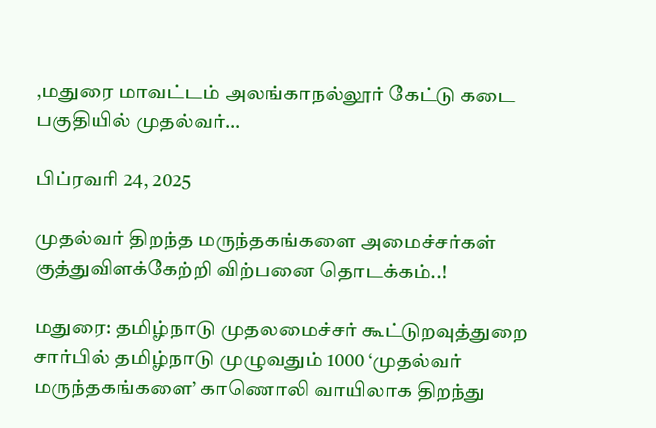,மதுரை மாவட்டம் அலங்காநல்லூர் கேட்டு கடை பகுதியில் முதல்வர்…

பிப்ரவரி 24, 2025

முதல்வர் திறந்த மருந்தகங்களை அமைச்சர்கள் குத்துவிளக்கேற்றி விற்பனை தொடக்கம்..!

மதுரை: தமிழ்நாடு முதலமைச்சர் கூட்டுறவுத்துறை சார்பில் தமிழ்நாடு முழுவதும் 1000 ‘முதல்வர் மருந்தகங்களை’ காணொலி வாயிலாக திறந்து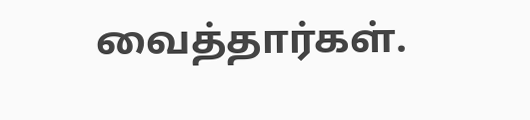வைத்தார்கள்.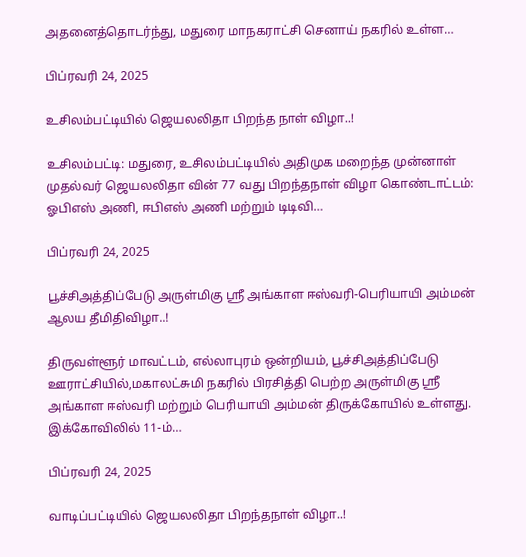அதனைத்தொடர்ந்து, மதுரை மாநகராட்சி செனாய் நகரில் உள்ள…

பிப்ரவரி 24, 2025

உசிலம்பட்டியில் ஜெயலலிதா பிறந்த நாள் விழா..!

உசிலம்பட்டி: மதுரை, உசிலம்பட்டியில் அதிமுக மறைந்த முன்னாள் முதல்வர் ஜெயலலிதா வின் 77 வது பிறந்தநாள் விழா கொண்டாட்டம்: ஓபிஎஸ் அணி, ஈபிஎஸ் அணி மற்றும் டிடிவி…

பிப்ரவரி 24, 2025

பூச்சிஅத்திப்பேடு அருள்மிகு ஸ்ரீ அங்காள ஈஸ்வரி-பெரியாயி அம்மன் ஆலய தீமிதிவிழா..!

திருவள்ளூர் மாவட்டம், எல்லாபுரம் ஒன்றியம், பூச்சிஅத்திப்பேடு ஊராட்சியில்,மகாலட்சுமி நகரில் பிரசித்தி பெற்ற அருள்மிகு ஸ்ரீ அங்காள ஈஸ்வரி மற்றும் பெரியாயி அம்மன் திருக்கோயில் உள்ளது. இக்கோவிலில் 11-ம்…

பிப்ரவரி 24, 2025

வாடிப்பட்டியில் ஜெயலலிதா பிறந்தநாள் விழா..!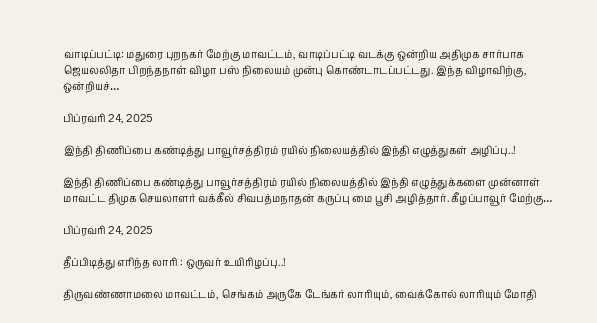வாடிப்பட்டி: மதுரை புறநகர் மேற்கு மாவட்டம், வாடிப்பட்டி வடக்கு ஒன்றிய அதிமுக சார்பாக ஜெயலலிதா பிறந்தநாள் விழா பஸ் நிலையம் முன்பு கொண்டாடப்பட்டது. இந்த விழாவிற்கு, ஒன்றியச்…

பிப்ரவரி 24, 2025

இந்தி திணிப்பை கண்டித்து பாவூர்சத்திரம் ரயில் நிலையத்தில் இந்தி எழுத்துகள் அழிப்பு..!

இந்தி திணிப்பை கண்டித்து பாவூர்சத்திரம் ரயில் நிலையத்தில் இந்தி எழுத்துக்களை முன்னாள் மாவட்ட திமுக செயலாளர் வக்கீல் சிவபத்மநாதன் கருப்பு மை பூசி அழித்தார். கீழப்பாவூர் மேற்கு…

பிப்ரவரி 24, 2025

தீப்பிடித்து எரிந்த லாரி : ஒருவர் உயிரிழப்பு..!

திருவண்ணாமலை மாவட்டம், செங்கம் அருகே டேங்கர் லாரியும், வைக்கோல் லாரியும் மோதி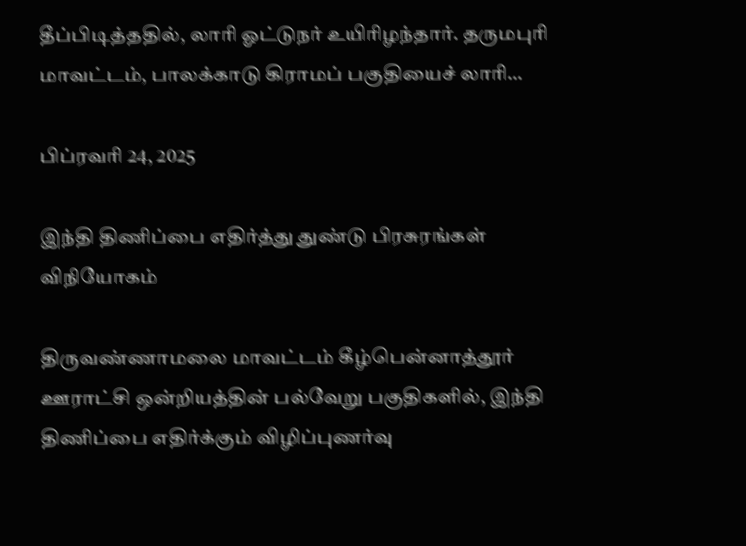தீப்பிடித்ததில், லாரி ஓட்டுநர் உயிரிழந்தார். தருமபுரி மாவட்டம், பாலக்காடு கிராமப் பகுதியைச் லாரி…

பிப்ரவரி 24, 2025

இந்தி திணிப்பை எதிர்த்து துண்டு பிரசுரங்கள் விநியோகம்

திருவண்ணாமலை மாவட்டம் கீழ்பென்னாத்தூர் ஊராட்சி ஒன்றியத்தின் பல்வேறு பகுதிகளில், இந்தி திணிப்பை எதிர்க்கும் விழிப்புணர்வு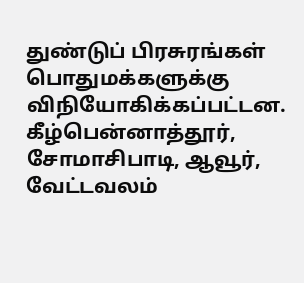துண்டுப் பிரசுரங்கள் பொதுமக்களுக்கு விநியோகிக்கப்பட்டன. கீழ்பென்னாத்தூர், சோமாசிபாடி, ஆவூர், வேட்டவலம்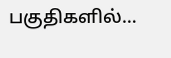பகுதிகளில்…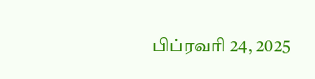பிப்ரவரி 24, 2025